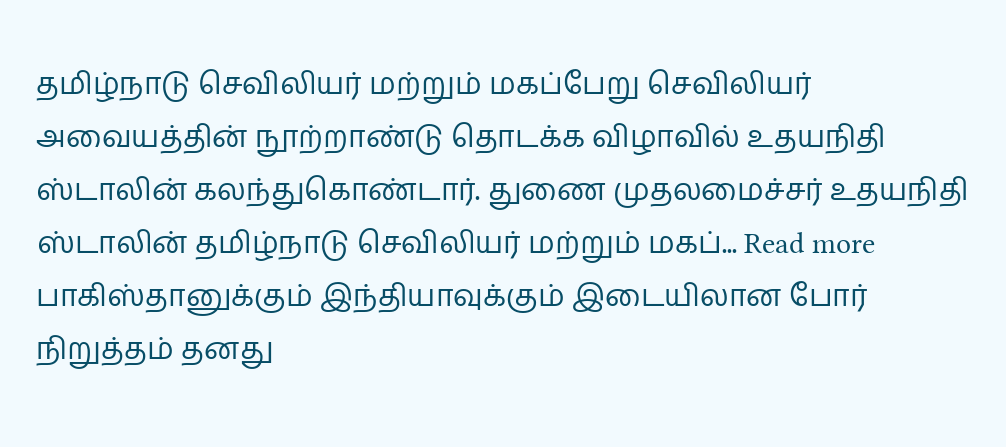தமிழ்நாடு செவிலியர் மற்றும் மகப்பேறு செவிலியர் அவையத்தின் நூற்றாண்டு தொடக்க விழாவில் உதயநிதி ஸ்டாலின் கலந்துகொண்டார். துணை முதலமைச்சர் உதயநிதி ஸ்டாலின் தமிழ்நாடு செவிலியர் மற்றும் மகப்... Read more
பாகிஸ்தானுக்கும் இந்தியாவுக்கும் இடையிலான போர் நிறுத்தம் தனது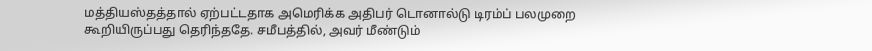மத்தியஸ்தத்தால் ஏற்பட்டதாக அமெரிக்க அதிபர் டொனால்டு டிரம்ப் பலமுறை கூறியிருப்பது தெரிந்ததே. சமீபத்தில், அவர் மீண்டும்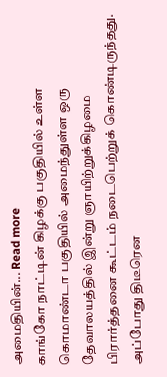அமைதியின்... Read more
காங்கோ நாட்டின் கிழக்கு பகுதியில் உள்ள கொமாண்டா பகுதியில் அமைந்துள்ள ஒரு தேவாலயத்தில் இன்று ஞாயிற்றுக்கிழமை பிரார்த்தனை கூட்டம் நடைபெற்றுக் கொண்டிருந்தது. அப்போது திடீரென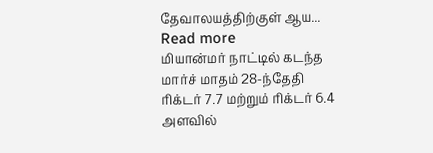தேவாலயத்திற்குள் ஆய... Read more
மியான்மர் நாட்டில் கடந்த மார்ச் மாதம் 28-ந்தேதி ரிக்டர் 7.7 மற்றும் ரிக்டர் 6.4 அளவில்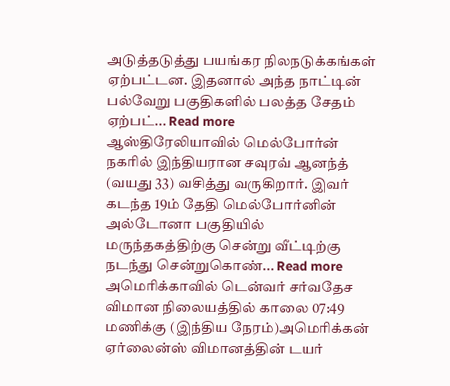அடுத்தடுத்து பயங்கர நிலநடுக்கங்கள் ஏற்பட்டன. இதனால் அந்த நாட்டின் பல்வேறு பகுதிகளில் பலத்த சேதம் ஏற்பட்... Read more
ஆஸ்திரேலியாவில் மெல்போர்ன் நகரில் இந்தியரான சவுரவ் ஆனந்த் (வயது 33) வசித்து வருகிறார். இவர் கடந்த 19ம் தேதி மெல்போர்னின் அல்டோனா பகுதியில் மருந்தகத்திற்கு சென்று வீட்டிற்கு நடந்து சென்றுகொண்... Read more
அமெரிக்காவில் டென்வர் சர்வதேச விமான நிலையத்தில் காலை 07:49 மணிக்கு (இந்திய நேரம்)அமெரிக்கன் ஏர்லைன்ஸ் விமானத்தின் டயர்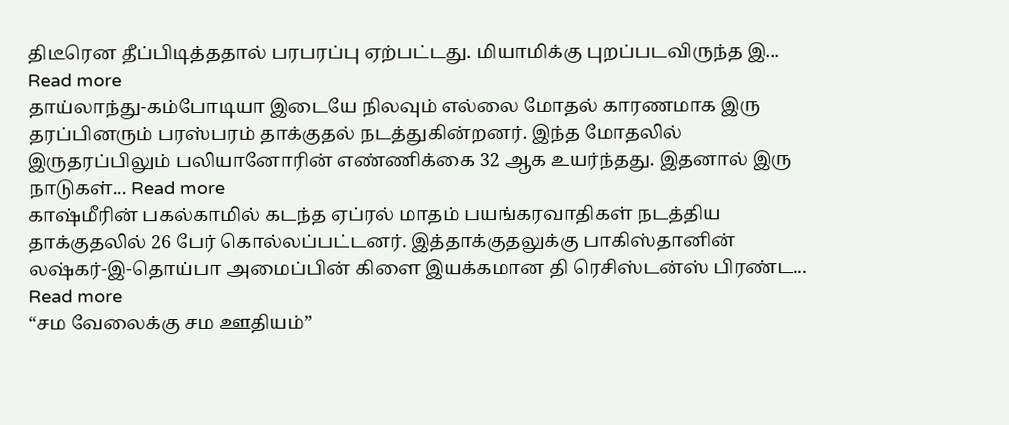திடீரென தீப்பிடித்ததால் பரபரப்பு ஏற்பட்டது. மியாமிக்கு புறப்படவிருந்த இ... Read more
தாய்லாந்து-கம்போடியா இடையே நிலவும் எல்லை மோதல் காரணமாக இரு தரப்பினரும் பரஸ்பரம் தாக்குதல் நடத்துகின்றனர். இந்த மோதலில் இருதரப்பிலும் பலியானோரின் எண்ணிக்கை 32 ஆக உயர்ந்தது. இதனால் இரு நாடுகள்... Read more
காஷ்மீரின் பகல்காமில் கடந்த ஏப்ரல் மாதம் பயங்கரவாதிகள் நடத்திய தாக்குதலில் 26 பேர் கொல்லப்பட்டனர். இத்தாக்குதலுக்கு பாகிஸ்தானின் லஷ்கர்-இ-தொய்பா அமைப்பின் கிளை இயக்கமான தி ரெசிஸ்டன்ஸ் பிரண்ட... Read more
“சம வேலைக்கு சம ஊதியம்”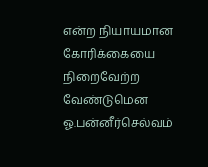என்ற நியாயமான கோரிக்கையை நிறைவேற்ற வேண்டுமென ஓ.பன்னீர்செல்வம்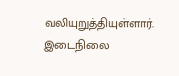வலியுறுத்தியுள்ளார். இடைநிலை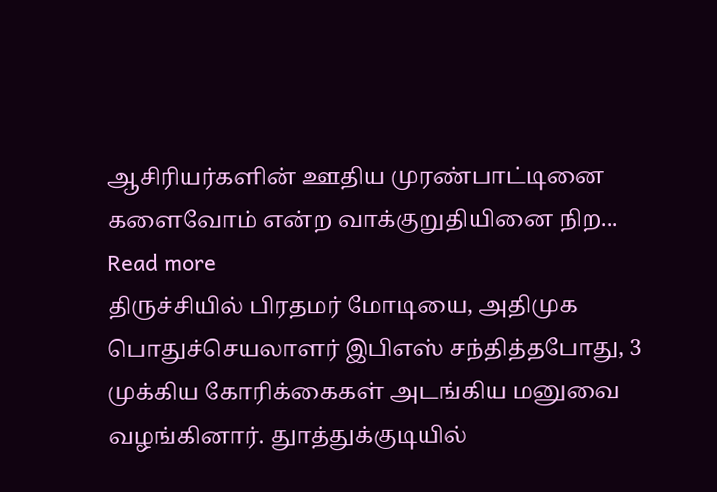ஆசிரியர்களின் ஊதிய முரண்பாட்டினை களைவோம் என்ற வாக்குறுதியினை நிற... Read more
திருச்சியில் பிரதமர் மோடியை, அதிமுக பொதுச்செயலாளர் இபிஎஸ் சந்தித்தபோது, 3 முக்கிய கோரிக்கைகள் அடங்கிய மனுவை வழங்கினார். துாத்துக்குடியில்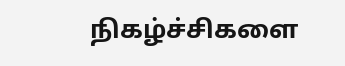நிகழ்ச்சிகளை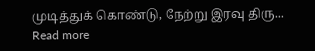முடித்துக் கொண்டு, நேற்று இரவு திரு... Read more